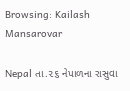Browsing: Kailash Mansarovar

Nepal તા.૨૬ નેપાળના રાસુવા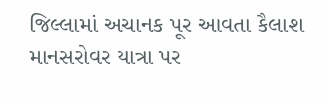જિલ્લામાં અચાનક પૂર આવતા કૈલાશ માનસરોવર યાત્રા પર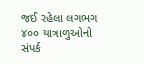જઈ રહેલા લગભગ ૪૦૦ યાત્રાળુઓનો સંપર્ક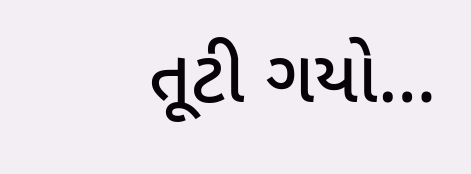તૂટી ગયો…